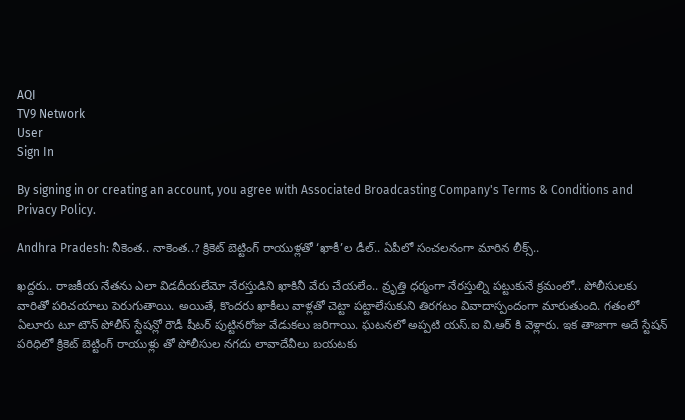AQI
TV9 Network
User
Sign In

By signing in or creating an account, you agree with Associated Broadcasting Company's Terms & Conditions and Privacy Policy.

Andhra Pradesh: నీకెంత.. నాకెంత..? క్రికెట్ బెట్టింగ్ రాయుళ్లతో ‘ఖాకీ’ల డీల్.. ఏపీలో సంచలనంగా మారిన లీక్స్..

ఖద్దరు.. రాజకీయ నేతను ఎలా విడదీయలేమో నేరస్తుడిని ఖాకినీ వేరు చేయలేం.. వ్రృత్తి ధర్మంగా నేరస్తుల్ని పట్టుకునే క్రమంలో.. పోలీసులకు వారితో పరిచయాలు పెరుగుతాయి. అయితే, కొందరు ఖాకీలు వాళ్లతో చెట్టా పట్టాలేసుకుని తిరగటం వివాదాస్పందంగా మారుతుంది. గతంలో ఏలూరు టూ టౌన్ పోలీస్ స్టేషన్లో రౌడీ షీటర్ పుట్టినరోజు వేడుకలు జరిగాయి. ఘటనలో అప్పటి యస్.ఐ వి.ఆర్ కి వెళ్లారు. ఇక తాజాగా అదే స్టేషన్ పరిధిలో క్రికెట్ బెట్టింగ్ రాయుళ్లు తో పోలీసుల నగదు లావాదేవీలు బయటకు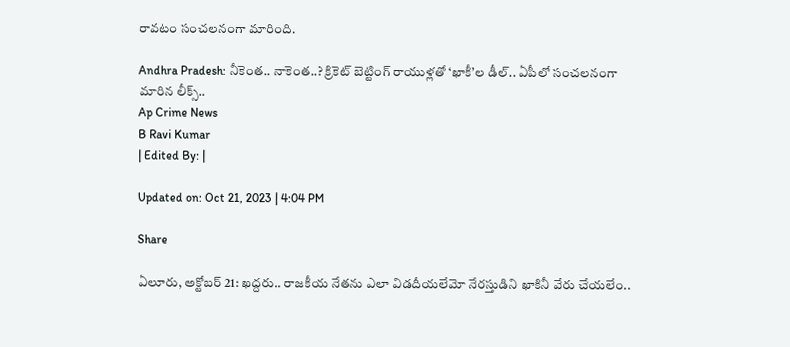రావటం సంచలనంగా మారింది.

Andhra Pradesh: నీకెంత.. నాకెంత..? క్రికెట్ బెట్టింగ్ రాయుళ్లతో ‘ఖాకీ’ల డీల్.. ఏపీలో సంచలనంగా మారిన లీక్స్..
Ap Crime News
B Ravi Kumar
| Edited By: |

Updated on: Oct 21, 2023 | 4:04 PM

Share

ఏలూరు, అక్టోబర్ 21: ఖద్దరు.. రాజకీయ నేతను ఎలా విడదీయలేమో నేరస్తుడిని ఖాకినీ వేరు చేయలేం..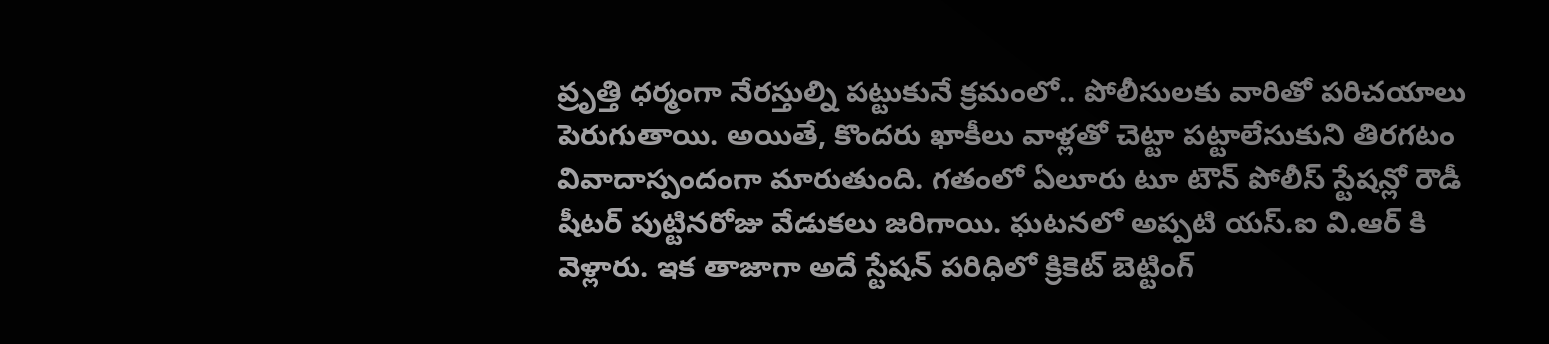వ్రృత్తి ధర్మంగా నేరస్తుల్ని పట్టుకునే క్రమంలో.. పోలీసులకు వారితో పరిచయాలు పెరుగుతాయి. అయితే, కొందరు ఖాకీలు వాళ్లతో చెట్టా పట్టాలేసుకుని తిరగటం వివాదాస్పందంగా మారుతుంది. గతంలో ఏలూరు టూ టౌన్ పోలీస్ స్టేషన్లో రౌడీ షీటర్ పుట్టినరోజు వేడుకలు జరిగాయి. ఘటనలో అప్పటి యస్.ఐ వి.ఆర్ కి వెళ్లారు. ఇక తాజాగా అదే స్టేషన్ పరిధిలో క్రికెట్ బెట్టింగ్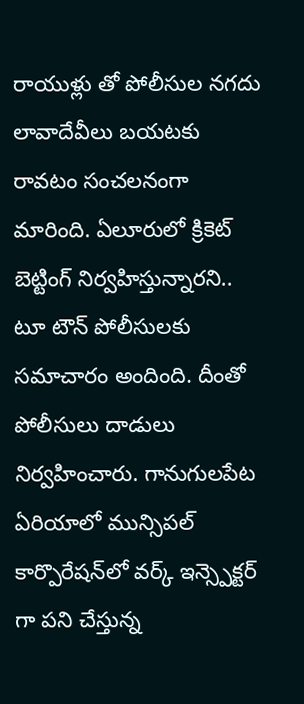రాయుళ్లు తో పోలీసుల నగదు లావాదేవీలు బయటకు రావటం సంచలనంగా మారింది. ఏలూరులో క్రికెట్ బెట్టింగ్ నిర్వహిస్తున్నారని.. టూ టౌన్ పోలీసులకు సమాచారం అందింది. దీంతో పోలీసులు దాడులు నిర్వహించారు. గానుగులపేట ఏరియాలో మున్సిపల్ కార్పొరేషన్‌లో వర్క్ ఇన్స్పెక్టర్ గా పని చేస్తున్న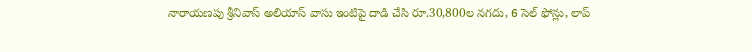నారాయణపు శ్రీనివాస్ అలియాస్ వాసు ఇంటిపై దాడి చేసి రూ.30,800ల నగదు, 6 సెల్ ఫోన్లు, లాప్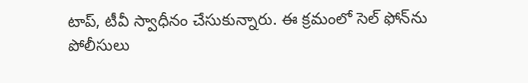టాప్‌, టీవీ స్వాధీనం చేసుకున్నారు. ఈ క్రమంలో సెల్ ఫోన్‌ను పోలీసులు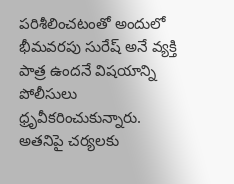పరిశీలించటంతో అందులో భీమవరపు సురేష్ అనే వ్యక్తి పాత్ర ఉందనే విషయాన్ని పోలీసులు ధ్రృవీకరించుకున్నారు. అతనిపై చర్యలకు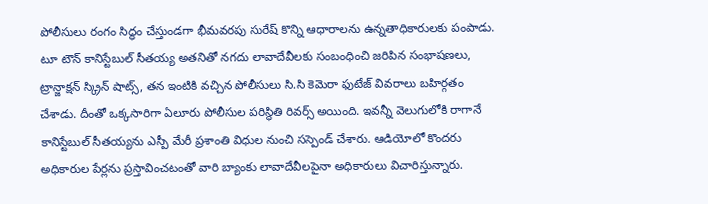పోలీసులు రంగం సిద్ధం చేస్తుండగా భీమవరపు సురేష్ కొన్ని ఆధారాలను ఉన్నతాధికారులకు పంపాడు. టూ టౌన్ కానిస్టేబుల్ సీతయ్య అతనితో నగదు లావాదేవీలకు సంబంధించి జరిపిన సంభాషణలు, ట్రాన్జాక్షన్ స్క్రిన్ షాట్స్, తన ఇంటికి వచ్చిన పోలీసులు సి.సి కెమెరా ఫుటేజ్ వివరాలు బహిర్గతం చేశాడు. దీంతో ఒక్కసారిగా ఏలూరు పోలీసుల పరిస్థితి రివర్స్ అయింది. ఇవన్నీ వెలుగులోకి రాగానే కానిస్టేబుల్ సీతయ్యను ఎస్పీ మేరీ ప్రశాంతి విధుల నుంచి సస్పెండ్ చేశారు. ఆడియోలో కొందరు అధికారుల పేర్లను ప్రస్తావించటంతో వారి బ్యాంకు లావాదేవీలపైనా అధికారులు విచారిస్తున్నారు.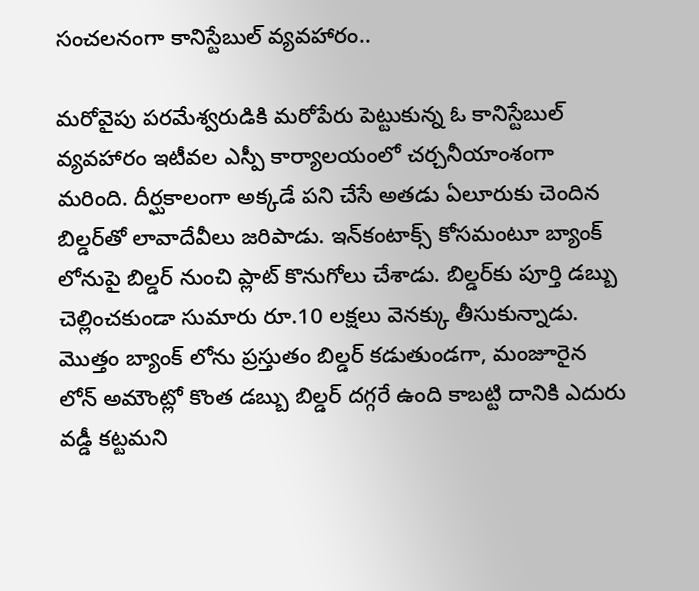సంచలనంగా కానిస్టేబుల్ వ్యవహారం..

మరోవైపు పరమేశ్వరుడికి మరోపేరు పెట్టుకున్న ఓ కానిస్టేబుల్ వ్యవహారం ఇటీవల ఎస్పీ కార్యాలయంలో చర్చనీయాంశంగా మరింది. దీర్ఘకాలంగా అక్కడే పని చేసే అతడు ఏలూరుకు చెందిన బిల్డర్‌తో లావాదేవీలు జరిపాడు. ఇన్‌కంటాక్స్ కోసమంటూ బ్యాంక్ లోనుపై బిల్డర్ నుంచి ప్లాట్ కొనుగోలు చేశాడు. బిల్డర్‌కు పూర్తి డబ్బు చెల్లించకుండా సుమారు రూ.10 లక్షలు వెనక్కు తీసుకున్నాడు. మొత్తం బ్యాంక్ లోను ప్రస్తుతం బిల్డర్ కడుతుండగా, మంజూరైన లోన్ అమౌంట్లో కొంత డబ్బు బిల్డర్ దగ్గరే ఉంది కాబట్టి దానికి ఎదురు వడ్డీ కట్టమని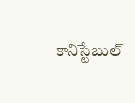కానిస్టేబుల్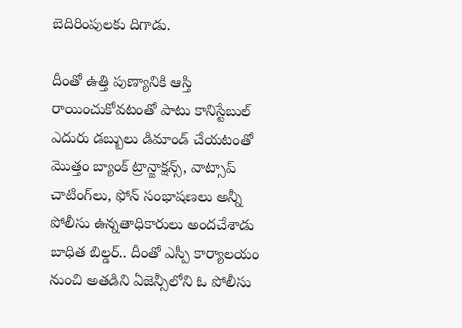బెదిరింపులకు దిగాడు.

దీంతో ఉత్తి పుణ్యానికి ఆస్తి రాయించుకోవటంతో పాటు కానిస్టేబుల్ ఎదురు డబ్బులు డిమాండ్ చేయటంతో మొత్తం బ్యాంక్ ట్రాన్జాక్షన్స్, వాట్సాప్ చాటింగ్‌లు, ఫోన్ సంభాషణలు అన్నీ పోలీసు ఉన్నతాధికారులు అందచేశాడు బాధిత బిల్డర్.. దీంతో ఎస్పీ కార్యాలయం నుంచి అతడిని ఏజెన్సీలోని ఓ పోలీసు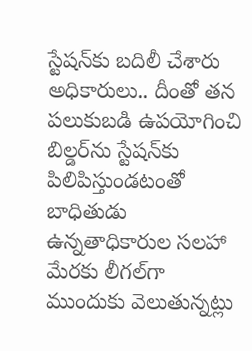స్టేషన్‌కు బదిలీ చేశారు అధికారులు.. దీంతో తన పలుకుబడి ఉపయోగించి బిల్డర్‌ను స్టేషన్‌కు పిలిపిస్తుండటంతో బాధితుడు ఉన్నతాధికారుల సలహా మేరకు లీగల్‌గా ముందుకు వెలుతున్నట్లు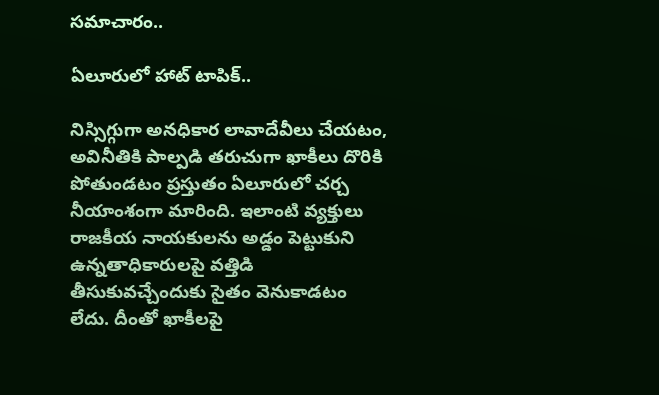సమాచారం..

ఏలూరులో హాట్ టాపిక్..

నిస్సిగ్గుగా అనధికార లావాదేవీలు చేయటం, అవినీతికి పాల్పడి తరుచుగా ఖాకీలు దొరికి పోతుండటం ప్రస్తుతం ఏలూరులో చర్చ నీయాంశంగా మారింది. ఇలాంటి వ్యక్తులు రాజకీయ నాయకులను అడ్డం పెట్టుకుని ఉన్నతాధికారులపై వత్తిడి తీసుకువచ్చేందుకు సైతం వెనుకాడటం లేదు. దీంతో ఖాకీలపై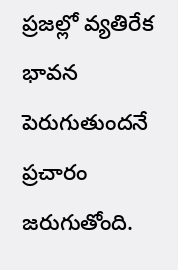ప్రజల్లో వ్యతిరేక భావన పెరుగుతుందనే ప్రచారం జరుగుతోంది.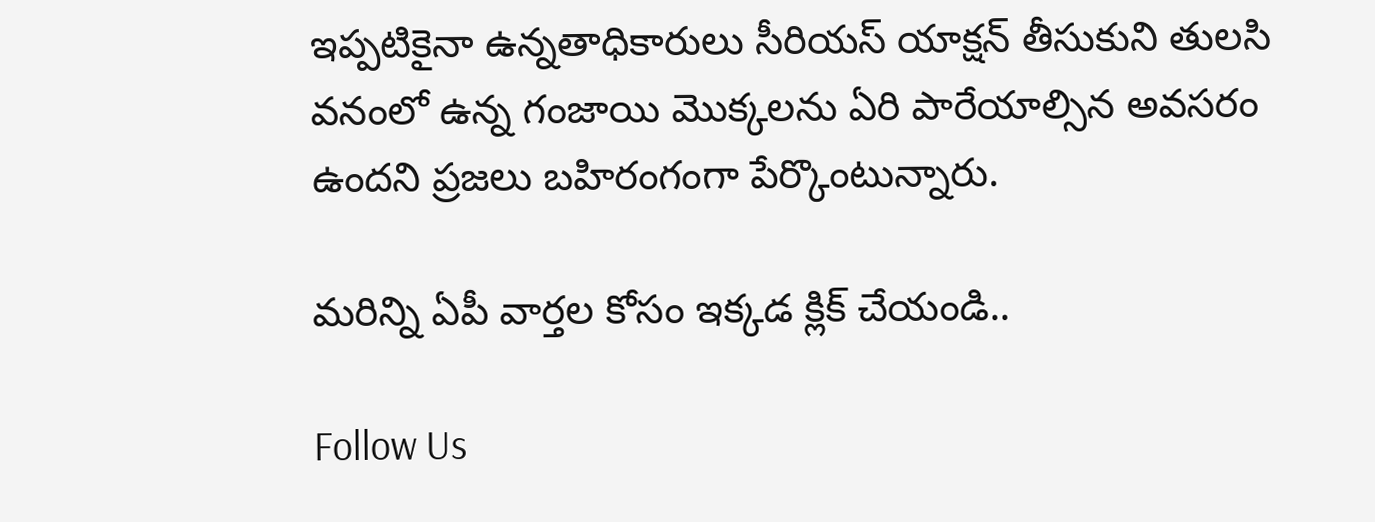ఇప్పటికైనా ఉన్నతాధికారులు సీరియస్ యాక్షన్ తీసుకుని తులసి వనంలో ఉన్న గంజాయి మొక్కలను ఏరి పారేయాల్సిన అవసరం ఉందని ప్రజలు బహిరంగంగా పేర్కొంటున్నారు.

మరిన్ని ఏపీ వార్తల కోసం ఇక్కడ క్లిక్ చేయండి..

Follow Us